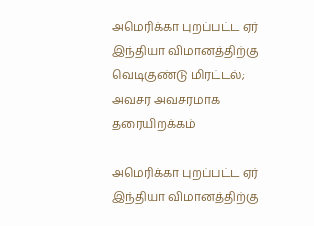அமெரிக்கா புறப்பட்ட ஏர் இந்தியா விமானத்திற்கு வெடிகுண்டு மிரட்டல்; அவசர அவசரமாக தரையிறக்கம்

அமெரிக்கா புறப்பட்ட ஏர் இந்தியா விமானத்திற்கு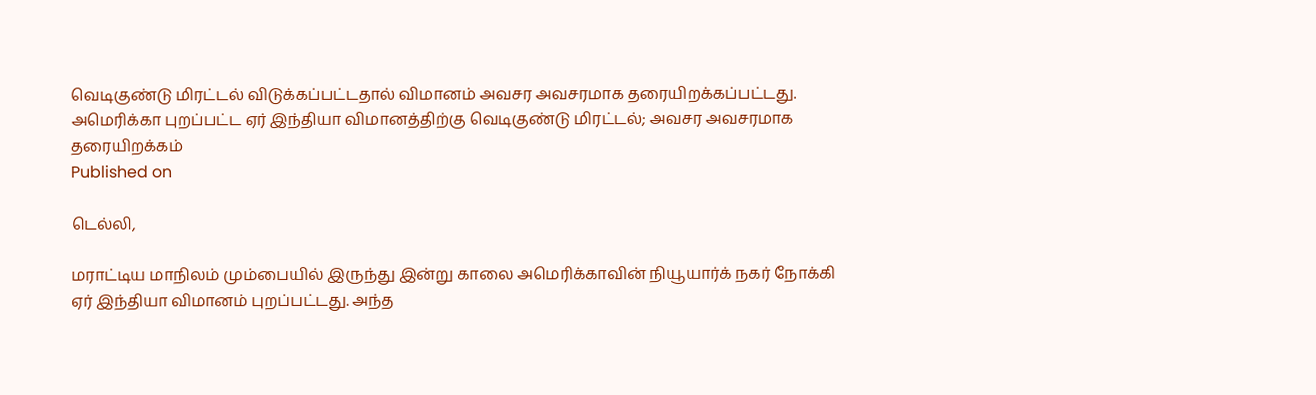வெடிகுண்டு மிரட்டல் விடுக்கப்பட்டதால் விமானம் அவசர அவசரமாக தரையிறக்கப்பட்டது.
அமெரிக்கா புறப்பட்ட ஏர் இந்தியா விமானத்திற்கு வெடிகுண்டு மிரட்டல்; அவசர அவசரமாக தரையிறக்கம்
Published on

டெல்லி,

மராட்டிய மாநிலம் மும்பையில் இருந்து இன்று காலை அமெரிக்காவின் நியூயார்க் நகர் நோக்கி ஏர் இந்தியா விமானம் புறப்பட்டது. அந்த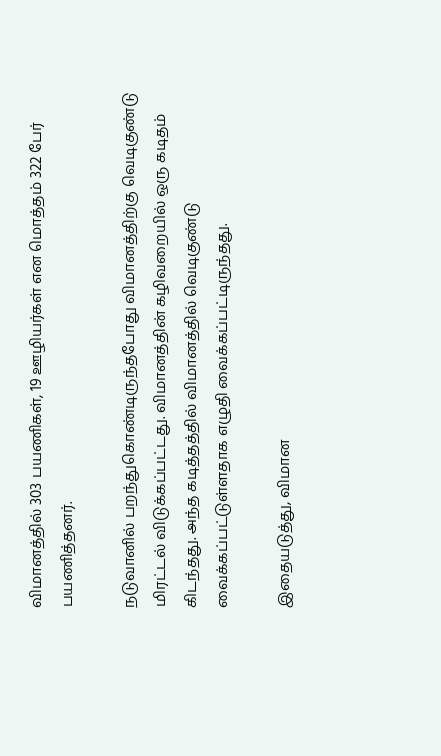விமானத்தில் 303 பயணிகள், 19 ஊழியர்கள் என மொத்தம் 322 பேர் பயணித்தனர்.

நடுவானில் பறந்துகொண்டிருந்தபோது விமானத்திற்கு வெடிகுண்டு மிரட்டல் விடுக்கப்பட்டது. விமானத்தின் கழிவறையில் ஒரு கடிதம் கிடந்தது. அந்த கடித்தத்தில் விமானத்தில் வெடிகுண்டு வைக்கப்பட்டுள்ளதாக எழுதி வைக்கப்பட்டிருந்தது.

இதையடுத்து, விமான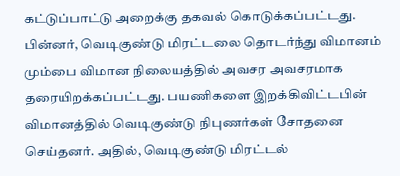கட்டுப்பாட்டு அறைக்கு தகவல் கொடுக்கப்பட்டது. பின்னர், வெடிகுண்டு மிரட்டலை தொடர்ந்து விமானம் மும்பை விமான நிலையத்தில் அவசர அவசரமாக தரையிறக்கப்பட்டது. பயணிகளை இறக்கிவிட்டபின் விமானத்தில் வெடிகுண்டு நிபுணர்கள் சோதனை செய்தனர். அதில், வெடிகுண்டு மிரட்டல்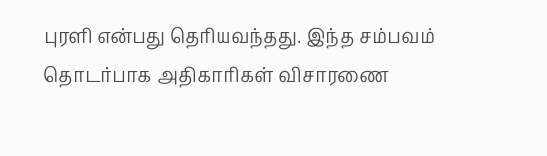புரளி என்பது தெரியவந்தது. இந்த சம்பவம் தொடர்பாக அதிகாரிகள் விசாரணை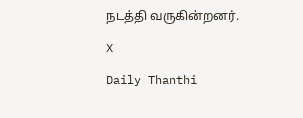நடத்தி வருகின்றனர்.

X

Daily Thanthi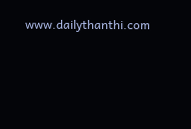www.dailythanthi.com